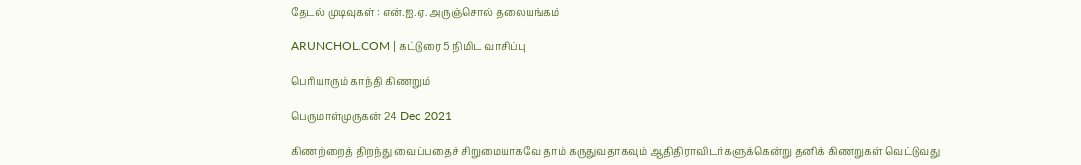தேடல் முடிவுகள் : என்.ஐ.ஏ. அருஞ்சொல் தலையங்கம்

ARUNCHOL.COM | கட்டுரை 5 நிமிட வாசிப்பு

பெரியாரும் காந்தி கிணறும்

பெருமாள்முருகன் 24 Dec 2021

கிணற்றைத் திறந்து வைப்பதைச் சிறுமையாகவே தாம் கருதுவதாகவும் ஆதிதிராவிடர்களுக்கென்று தனிக் கிணறுகள் வெட்டுவது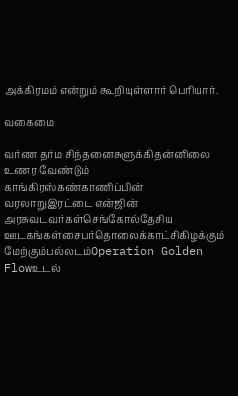அக்கிரமம் என்றும் கூறியுள்ளார் பெரியார்.

வகைமை

வர்ண தர்ம சிந்தனைசுளுக்கிதன்னிலை உணர வேண்டும் காங்கிரஸ்கண்காணிப்பின் வரலாறுஇரட்டை என்ஜின் அரசுவடவர்கள்செங்கோல்தேசிய ஊடகங்கள்சைபர்தொலைக்காட்சிகிழக்கும் மேற்கும்பல்லடம்Operation Golden Flowஉடல்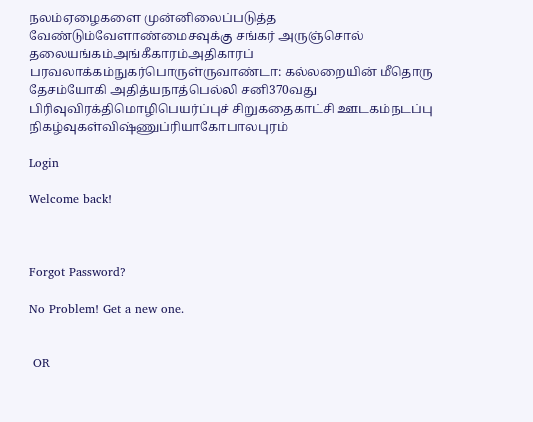நலம்ஏழைகளை முன்னிலைப்படுத்த வேண்டும்வேளாண்மைசவுக்கு சங்கர் அருஞ்சொல் தலையங்கம்அங்கீகாரம்அதிகாரப் பரவலாக்கம்நுகர்பொருள்ருவாண்டா: கல்லறையின் மீதொரு தேசம்யோகி அதித்யநாத்பெல்லி சனி370வது பிரிவுவிரக்திமொழிபெயர்ப்புச் சிறுகதைகாட்சி ஊடகம்நடப்பு நிகழ்வுகள்விஷ்ணுப்ரியாகோபாலபுரம்

Login

Welcome back!



Forgot Password?

No Problem! Get a new one.


 OR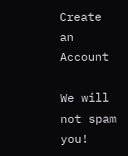Create an Account

We will not spam you!